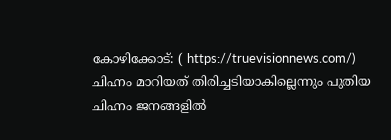കോഴിക്കോട്: ( https://truevisionnews.com/) ചിഹ്നം മാറിയത് തിരിച്ചടിയാകില്ലെന്നും പുതിയ ചിഹ്നം ജനങ്ങളിൽ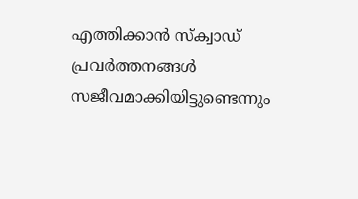എത്തിക്കാൻ സ്ക്വാഡ് പ്രവർത്തനങ്ങൾ സജീവമാക്കിയിട്ടുണ്ടെന്നും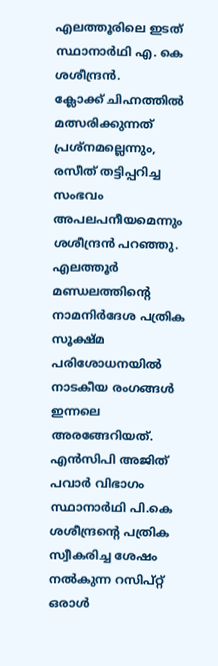എലത്തൂരിലെ ഇടത് സ്ഥാനാർഥി എ. കെ ശശീന്ദ്രൻ.
ക്ലോക്ക് ചിഹ്നത്തിൽ മത്സരിക്കുന്നത് പ്രശ്നമല്ലെന്നും, രസീത് തട്ടിപ്പറിച്ച സംഭവം അപലപനീയമെന്നും ശശീന്ദ്രൻ പറഞ്ഞു. എലത്തൂർ മണ്ഡലത്തിൻ്റെ നാമനിർദേശ പത്രിക സൂക്ഷ്മ പരിശോധനയിൽ നാടകീയ രംഗങ്ങൾ ഇന്നലെ അരങ്ങേറിയത്.
എൻസിപി അജിത് പവാർ വിഭാഗം സ്ഥാനാർഥി പി.കെ ശശീന്ദ്രൻ്റെ പത്രിക സ്വീകരിച്ച ശേഷം നൽകുന്ന റസിപ്റ്റ് ഒരാൾ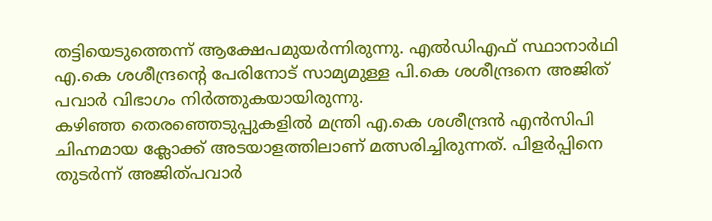തട്ടിയെടുത്തെന്ന് ആക്ഷേപമുയർന്നിരുന്നു. എൽഡിഎഫ് സ്ഥാനാർഥി എ.കെ ശശീന്ദ്രൻ്റെ പേരിനോട് സാമ്യമുള്ള പി.കെ ശശീന്ദ്രനെ അജിത് പവാർ വിഭാഗം നിർത്തുകയായിരുന്നു.
കഴിഞ്ഞ തെരഞ്ഞെടുപ്പുകളിൽ മന്ത്രി എ.കെ ശശീന്ദ്രൻ എൻസിപി ചിഹ്നമായ ക്ലോക്ക് അടയാളത്തിലാണ് മത്സരിച്ചിരുന്നത്. പിളർപ്പിനെ തുടർന്ന് അജിത്പവാർ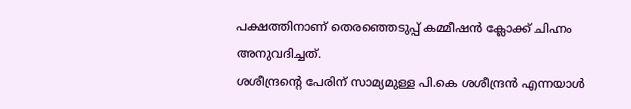പക്ഷത്തിനാണ് തെരഞ്ഞെടുപ്പ് കമ്മീഷൻ ക്ലോക്ക് ചിഹ്നം അനുവദിച്ചത്.
ശശീന്ദ്രൻ്റെ പേരിന് സാമ്യമുള്ള പി.കെ ശശീന്ദ്രൻ എന്നയാൾ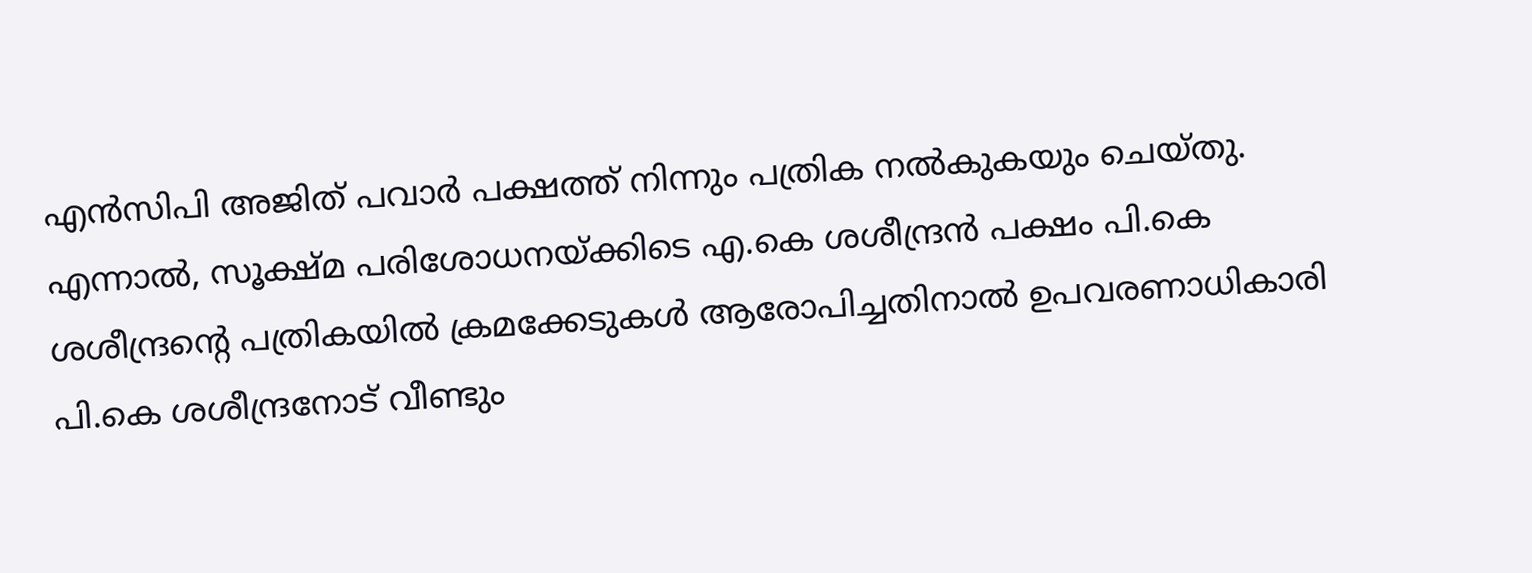എൻസിപി അജിത് പവാർ പക്ഷത്ത് നിന്നും പത്രിക നൽകുകയും ചെയ്തു. എന്നാൽ, സൂക്ഷ്മ പരിശോധനയ്ക്കിടെ എ.കെ ശശീന്ദ്രൻ പക്ഷം പി.കെ ശശീന്ദ്രൻ്റെ പത്രികയിൽ ക്രമക്കേടുകൾ ആരോപിച്ചതിനാൽ ഉപവരണാധികാരി പി.കെ ശശീന്ദ്രനോട് വീണ്ടും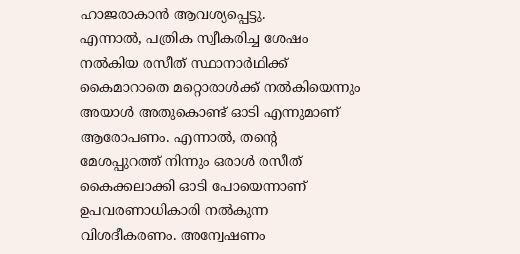ഹാജരാകാൻ ആവശ്യപ്പെട്ടു.
എന്നാൽ, പത്രിക സ്വീകരിച്ച ശേഷം നൽകിയ രസീത് സ്ഥാനാർഥിക്ക് കൈമാറാതെ മറ്റൊരാൾക്ക് നൽകിയെന്നും അയാൾ അതുകൊണ്ട് ഓടി എന്നുമാണ് ആരോപണം. എന്നാൽ, തൻ്റെ മേശപ്പുറത്ത് നിന്നും ഒരാൾ രസീത് കൈക്കലാക്കി ഓടി പോയെന്നാണ് ഉപവരണാധികാരി നൽകുന്ന വിശദീകരണം. അന്വേഷണം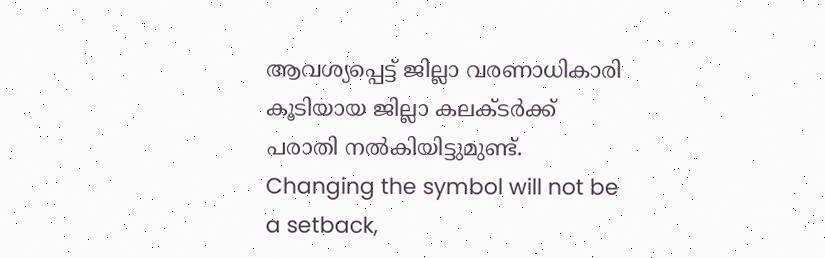ആവശ്യപ്പെട്ട് ജില്ലാ വരണാധികാരി കൂടിയായ ജില്ലാ കലക്ടർക്ക് പരാതി നൽകിയിട്ടുമുണ്ട്.
Changing the symbol will not be a setback,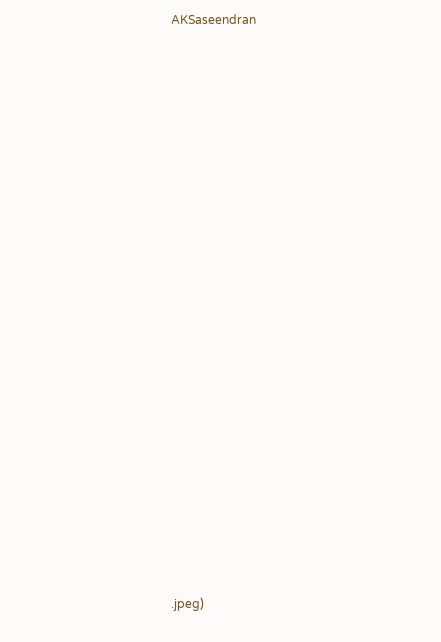AKSaseendran

































.jpeg)